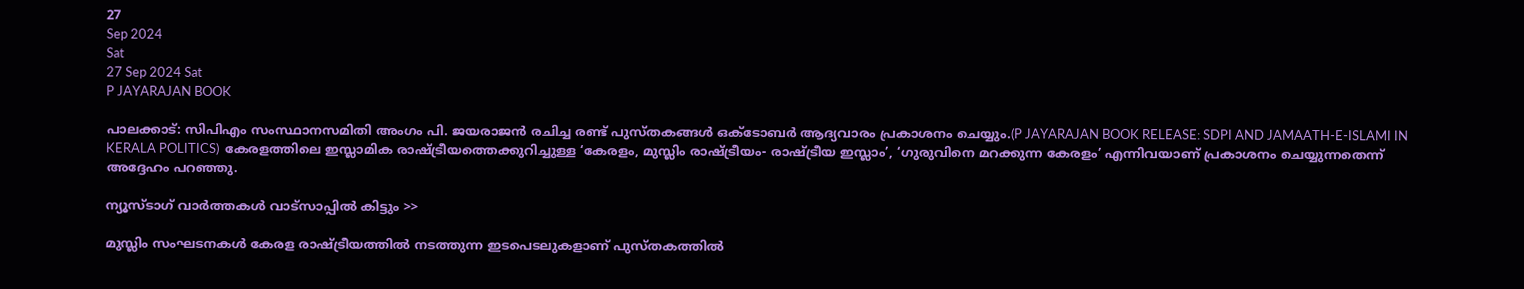27
Sep 2024
Sat
27 Sep 2024 Sat
P JAYARAJAN BOOK

പാലക്കാട്: സിപിഎം സംസ്ഥാനസമിതി അംഗം പി. ജയരാജന്‍ രചിച്ച രണ്ട് പുസ്തകങ്ങള്‍ ഒക്ടോബര്‍ ആദ്യവാരം പ്രകാശനം ചെയ്യും.(P JAYARAJAN BOOK RELEASE: SDPI AND JAMAATH-E-ISLAMI IN KERALA POLITICS)  കേരളത്തിലെ ഇസ്ലാമിക രാഷ്ട്രീയത്തെക്കുറിച്ചുള്ള ‘കേരളം, മുസ്ലിം രാഷ്ട്രീയം- രാഷ്ട്രീയ ഇസ്ലാം’, ‘ഗുരുവിനെ മറക്കുന്ന കേരളം’ എന്നിവയാണ് പ്രകാശനം ചെയ്യുന്നതെന്ന് അദ്ദേഹം പറഞ്ഞു.

ന്യൂസ്ടാഗ് വാര്‍ത്തകള്‍ വാട്‌സാപ്പില്‍ കിട്ടും >>

മുസ്ലിം സംഘടനകള്‍ കേരള രാഷ്ട്രീയത്തില്‍ നടത്തുന്ന ഇടപെടലുകളാണ് പുസ്തകത്തില്‍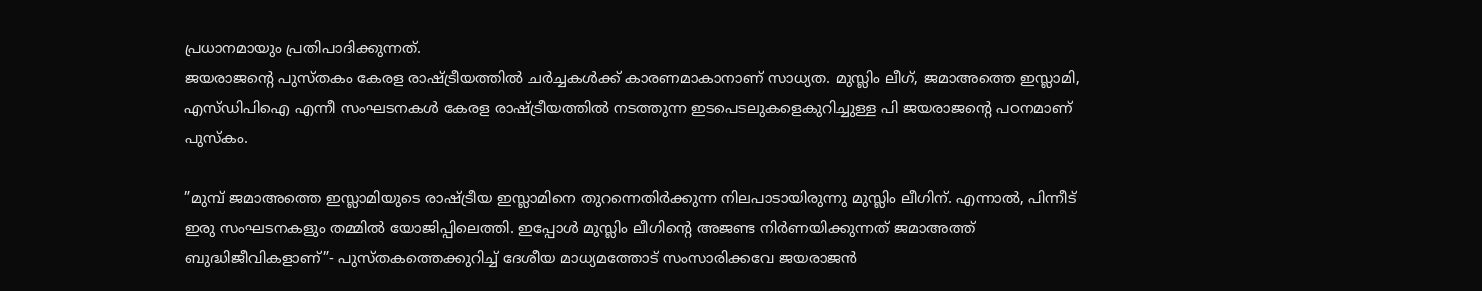പ്രധാനമായും പ്രതിപാദിക്കുന്നത്.
ജയരാജന്റെ പുസ്തകം കേരള രാഷ്ട്രീയത്തില്‍ ചര്‍ച്ചകള്‍ക്ക് കാരണമാകാനാണ് സാധ്യത. മുസ്ലിം ലീഗ്, ജമാഅത്തെ ഇസ്ലാമി, എസ്ഡിപിഐ എന്നീ സംഘടനകള്‍ കേരള രാഷ്ട്രീയത്തില്‍ നടത്തുന്ന ഇടപെടലുകളെകുറിച്ചുള്ള പി ജയരാജന്റെ പഠനമാണ് പുസ്‌കം.

”മുമ്പ് ജമാഅത്തെ ഇസ്ലാമിയുടെ രാഷ്ട്രീയ ഇസ്ലാമിനെ തുറന്നെതിര്‍ക്കുന്ന നിലപാടായിരുന്നു മുസ്ലിം ലീഗിന്. എന്നാല്‍, പിന്നീട് ഇരു സംഘടനകളും തമ്മില്‍ യോജിപ്പിലെത്തി. ഇപ്പോള്‍ മുസ്ലിം ലീഗിന്റെ അജണ്ട നിര്‍ണയിക്കുന്നത് ജമാഅത്ത് ബുദ്ധിജീവികളാണ്”- പുസ്തകത്തെക്കുറിച്ച് ദേശീയ മാധ്യമത്തോട് സംസാരിക്കവേ ജയരാജന്‍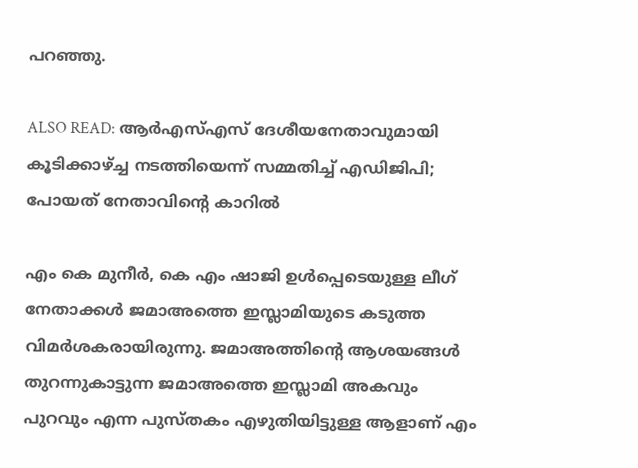പറഞ്ഞു.

ALSO READ: ആര്‍എസ്എസ് ദേശീയനേതാവുമായി കൂടിക്കാഴ്ച്ച നടത്തിയെന്ന് സമ്മതിച്ച് എഡിജിപി; പോയത് നേതാവിന്റെ കാറില്‍

എം കെ മുനീര്‍, കെ എം ഷാജി ഉള്‍പ്പെടെയുള്ള ലീഗ് നേതാക്കള്‍ ജമാഅത്തെ ഇസ്ലാമിയുടെ കടുത്ത വിമര്‍ശകരായിരുന്നു. ജമാഅത്തിന്റെ ആശയങ്ങള്‍ തുറന്നുകാട്ടുന്ന ജമാഅത്തെ ഇസ്ലാമി അകവും പുറവും എന്ന പുസ്തകം എഴുതിയിട്ടുള്ള ആളാണ് എം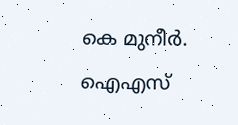കെ മുനീര്‍. ഐഎസ്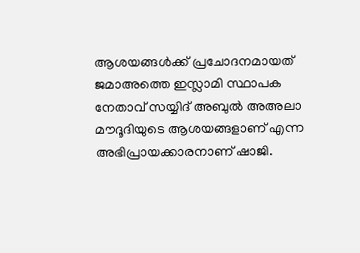ആശയങ്ങള്‍ക്ക് പ്രചോദനമായത് ജമാഅത്തെ ഇസ്ലാമി സ്ഥാപക നേതാവ് സയ്യിദ് അബുല്‍ അഅലാ മൗദൂദിയുടെ ആശയങ്ങളാണ് എന്ന അഭിപ്രായക്കാരനാണ് ഷാജി.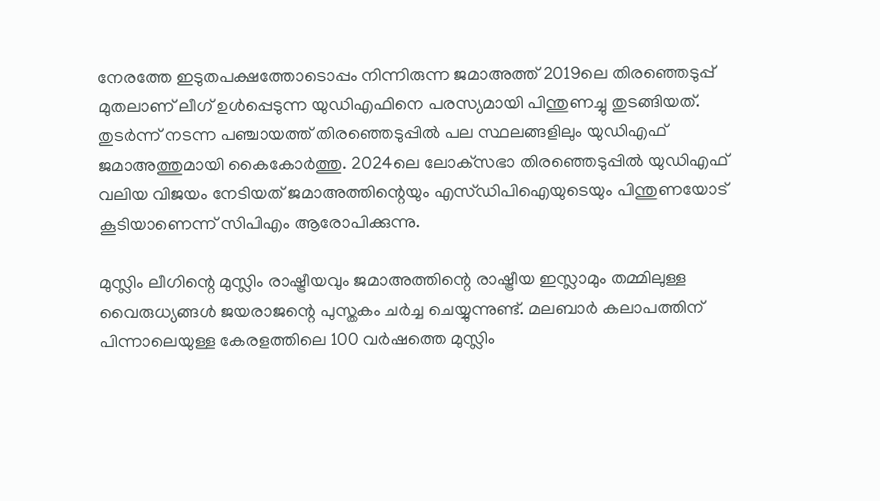നേരത്തേ ഇടുതപക്ഷത്തോടൊപ്പം നിന്നിരുന്ന ജമാഅത്ത് 2019ലെ തിരഞ്ഞെടുപ്പ് മുതലാണ് ലീഗ് ഉള്‍പ്പെടുന്ന യുഡിഎഫിനെ പരസ്യമായി പിന്തുണച്ചു തുടങ്ങിയത്. തുടര്‍ന്ന് നടന്ന പഞ്ചായത്ത് തിരഞ്ഞെടുപ്പില്‍ പല സ്ഥലങ്ങളിലും യുഡിഎഫ് ജമാഅത്തുമായി കൈകോര്‍ത്തു. 2024ലെ ലോക്‌സഭാ തിരഞ്ഞെടുപ്പില്‍ യുഡിഎഫ് വലിയ വിജയം നേടിയത് ജമാഅത്തിന്റെയും എസ്ഡിപിഐയുടെയും പിന്തുണയോട് കൂടിയാണെന്ന് സിപിഎം ആരോപിക്കുന്നു.

മുസ്ലിം ലീഗിന്റെ മുസ്ലിം രാഷ്ട്രീയവും ജമാഅത്തിന്റെ രാഷ്ട്രീയ ഇസ്ലാമും തമ്മിലുള്ള വൈരുധ്യങ്ങള്‍ ജയരാജന്റെ പുസ്തകം ചര്‍ച്ച ചെയ്യുന്നുണ്ട്. മലബാര്‍ കലാപത്തിന് പിന്നാലെയുള്ള കേരളത്തിലെ 100 വര്‍ഷത്തെ മുസ്ലിം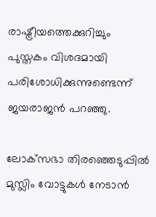രാഷ്ട്രീയത്തെക്കുറിച്ചും പുസ്തകം വിശദമായി പരിശോധിക്കുന്നുണ്ടെന്ന് ജയരാജന്‍ പറഞ്ഞു.

ലോക്‌സഭാ തിരഞ്ഞെടുപ്പില്‍ മുസ്ലിം വോട്ടുകള്‍ നേടാന്‍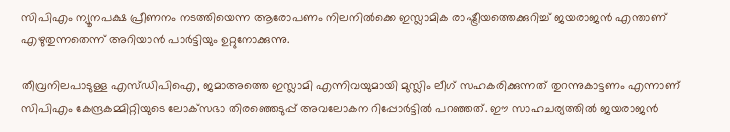സിപിഎം ന്യൂനപക്ഷ പ്രീണനം നടത്തിയെന്ന ആരോപണം നിലനില്‍ക്കെ ഇസ്ലാമിക രാഷ്ട്രീയത്തെക്കുറിച്ച് ജയരാജന്‍ എന്താണ് എഴുതുന്നതെന്ന് അറിയാന്‍ പാര്‍ട്ടിയും ഉറ്റുനോക്കുന്നു.

തീവ്രനിലപാടുള്ള എസ്ഡിപിഐ, ജമാഅത്തെ ഇസ്ലാമി എന്നിവയുമായി മുസ്ലിം ലീഗ് സഹകരിക്കുന്നത് തുറന്നുകാട്ടണം എന്നാണ് സിപിഎം കേന്ദ്രകമ്മിറ്റിയുടെ ലോക്‌സഭാ തിരഞ്ഞെടുപ്പ് അവലോകന റിപ്പോര്‍ട്ടില്‍ പറഞ്ഞത്. ഈ സാഹചര്യത്തില്‍ ജയരാജന്‍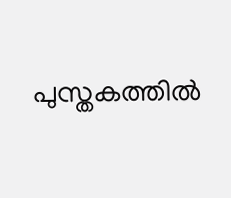പുസ്തകത്തില്‍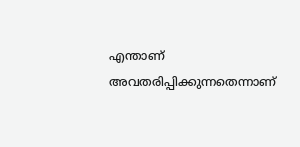എന്താണ് അവതരിപ്പിക്കുന്നതെന്നാണ്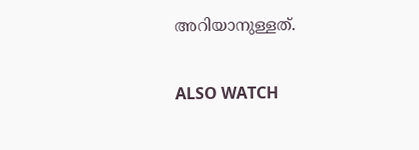അറിയാനുള്ളത്.

ALSO WATCH